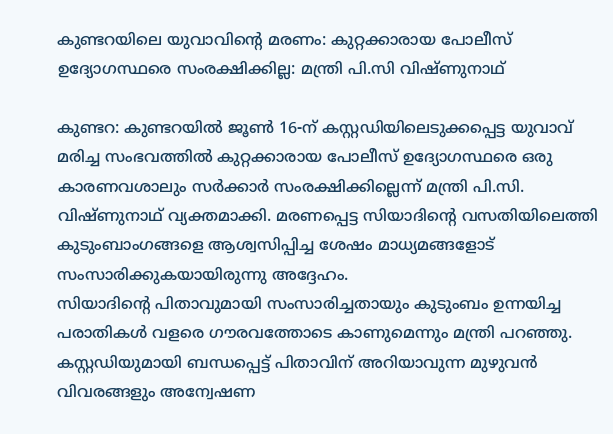കുണ്ടറയിലെ യുവാവിൻ്റെ മരണം: കുറ്റക്കാരായ പോലീസ് ഉദ്യോഗസ്ഥരെ സംരക്ഷിക്കില്ല: മന്ത്രി പി.സി വിഷ്ണുനാഥ്

കുണ്ടറ: കുണ്ടറയിൽ ജൂൺ 16-ന് കസ്റ്റഡിയിലെടുക്കപ്പെട്ട യുവാവ് മരിച്ച സംഭവത്തിൽ കുറ്റക്കാരായ പോലീസ് ഉദ്യോഗസ്ഥരെ ഒരു കാരണവശാലും സർക്കാർ സംരക്ഷിക്കില്ലെന്ന് മന്ത്രി പി.സി. വിഷ്ണുനാഥ് വ്യക്തമാക്കി. മരണപ്പെട്ട സിയാദിന്റെ വസതിയിലെത്തി കുടുംബാംഗങ്ങളെ ആശ്വസിപ്പിച്ച ശേഷം മാധ്യമങ്ങളോട് സംസാരിക്കുകയായിരുന്നു അദ്ദേഹം.
സിയാദിന്റെ പിതാവുമായി സംസാരിച്ചതായും കുടുംബം ഉന്നയിച്ച പരാതികൾ വളരെ ഗൗരവത്തോടെ കാണുമെന്നും മന്ത്രി പറഞ്ഞു. കസ്റ്റഡിയുമായി ബന്ധപ്പെട്ട് പിതാവിന് അറിയാവുന്ന മുഴുവൻ വിവരങ്ങളും അന്വേഷണ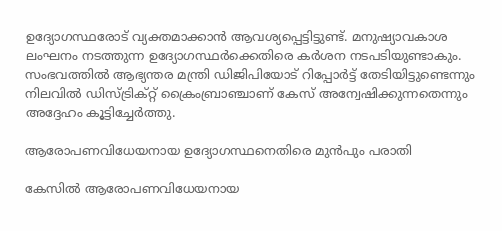ഉദ്യോഗസ്ഥരോട് വ്യക്തമാക്കാൻ ആവശ്യപ്പെട്ടിട്ടുണ്ട്. മനുഷ്യാവകാശ ലംഘനം നടത്തുന്ന ഉദ്യോഗസ്ഥർക്കെതിരെ കർശന നടപടിയുണ്ടാകും. സംഭവത്തിൽ ആഭ്യന്തര മന്ത്രി ഡിജിപിയോട് റിപ്പോർട്ട് തേടിയിട്ടുണ്ടെന്നും നിലവിൽ ഡിസ്ട്രിക്റ്റ് ക്രൈംബ്രാഞ്ചാണ് കേസ് അന്വേഷിക്കുന്നതെന്നും അദ്ദേഹം കൂട്ടിച്ചേർത്തു.

ആരോപണവിധേയനായ ഉദ്യോഗസ്ഥനെതിരെ മുൻപും പരാതി

കേസിൽ ആരോപണവിധേയനായ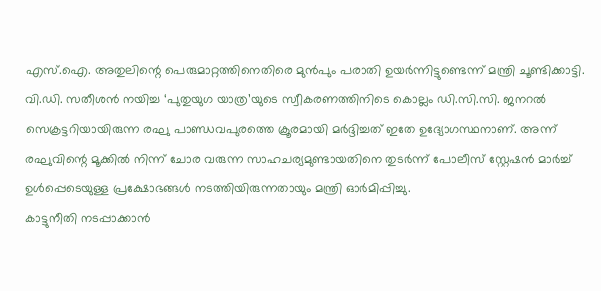എസ്.ഐ. അതുലിന്റെ പെരുമാറ്റത്തിനെതിരെ മുൻപും പരാതി ഉയർന്നിട്ടുണ്ടെന്ന് മന്ത്രി ചൂണ്ടിക്കാട്ടി. വി.ഡി. സതീശൻ നയിച്ച ‘പുതുയുഗ യാത്ര’യുടെ സ്വീകരണത്തിനിടെ കൊല്ലം ഡി.സി.സി. ജനറൽ സെക്രട്ടറിയായിരുന്ന രഘു പാണ്ഡവപുരത്തെ ക്രൂരമായി മർദ്ദിച്ചത് ഇതേ ഉദ്യോഗസ്ഥനാണ്. അന്ന് രഘുവിന്റെ മൂക്കിൽ നിന്ന് ചോര വരുന്ന സാഹചര്യമുണ്ടായതിനെ തുടർന്ന് പോലീസ് സ്റ്റേഷൻ മാർച്ച് ഉൾപ്പെടെയുള്ള പ്രക്ഷോഭങ്ങൾ നടത്തിയിരുന്നതായും മന്ത്രി ഓർമിപ്പിച്ചു.
കാട്ടുനീതി നടപ്പാക്കാൻ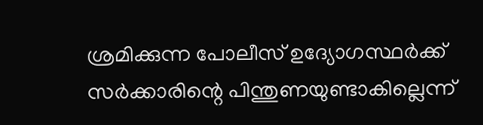ശ്രമിക്കുന്ന പോലീസ് ഉദ്യോഗസ്ഥർക്ക് സർക്കാരിന്റെ പിന്തുണയുണ്ടാകില്ലെന്ന്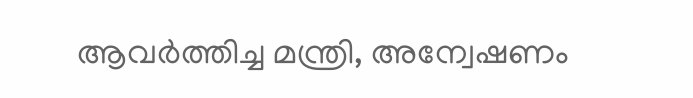ആവർത്തിച്ച മന്ത്രി, അന്വേഷണം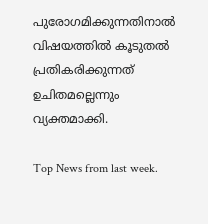പുരോഗമിക്കുന്നതിനാൽ വിഷയത്തിൽ കൂടുതൽ പ്രതികരിക്കുന്നത് ഉചിതമല്ലെന്നും വ്യക്തമാക്കി.

Top News from last week.